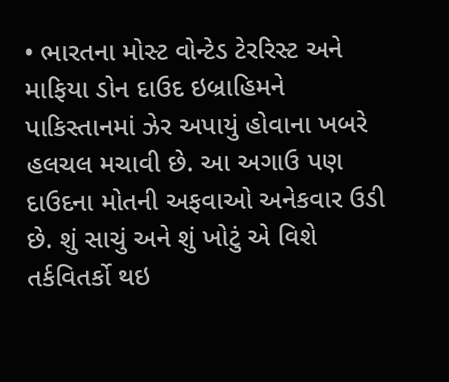• ભારતના મોસ્ટ વોન્ટેડ ટેરરિસ્ટ અને માફિયા ડોન દાઉદ ઇબ્રાહિમને પાકિસ્તાનમાં ઝેર અપાયું હોવાના ખબરે હલચલ મચાવી છે. આ અગાઉ પણ દાઉદના મોતની અફવાઓ અનેકવાર ઉડી છે. શું સાચું અને શું ખોટું એ વિશે તર્કવિતર્કો થઇ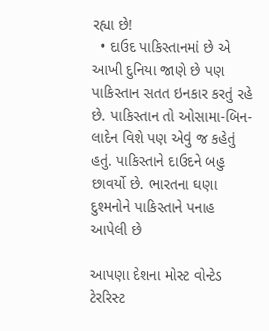રહ્યા છે!
  • દાઉદ પાકિસ્તાનમાં છે એ આખી દુનિયા જાણે છે પણ પાકિસ્તાન સતત ઇનકાર કરતું રહે છે. પાકિસ્તાન તો ઓસામા-બિન-લાદેન વિશે પણ એવું જ કહેતું હતું. પાકિસ્તાને દાઉદને બહુ છાવર્યો છે. ભારતના ઘણા દુશ્મનોને પાકિસ્તાને પનાહ આપેલી છે

આપણા દેશના મોસ્ટ વોન્ટેડ ટેરરિસ્ટ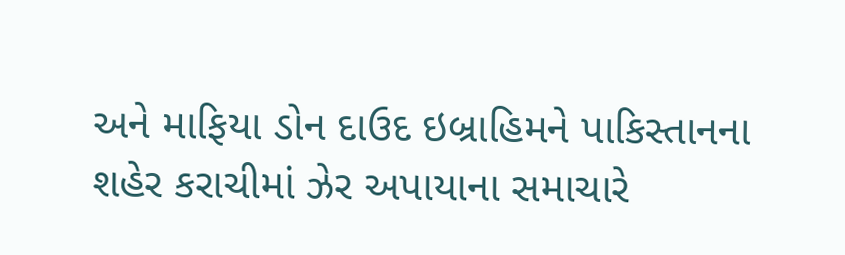અને માફિયા ડોન દાઉદ ઇબ્રાહિમને પાકિસ્તાનના શહેર કરાચીમાં ઝેર અપાયાના સમાચારે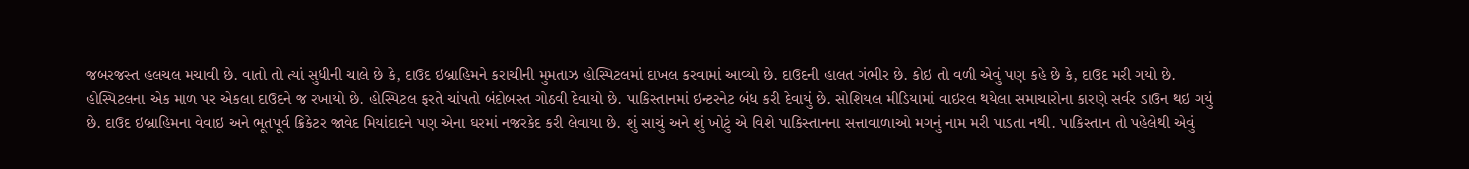જબરજસ્ત હલચલ મચાવી છે. વાતો તો ત્યાં સુધીની ચાલે છે કે, દાઉદ ઇબ્રાહિમને કરાચીની મુમતાઝ હોસ્પિટલમાં દાખલ કરવામાં આવ્યો છે. દાઉદની હાલત ગંભીર છે. કોઇ તો વળી એવું પણ કહે છે કે, દાઉદ મરી ગયો છે. હોસ્પિટલના એક માળ પર એકલા દાઉદને જ રખાયો છે. હોસ્પિટલ ફરતે ચાંપતો બંદોબસ્ત ગોઠવી દેવાયો છે. પાકિસ્તાનમાં ઇન્ટરનેટ બંધ કરી દેવાયું છે. સોશિયલ મીડિયામાં વાઇરલ થયેલા સમાચારોના કારણે સર્વર ડાઉન થઇ ગયું છે. દાઉદ ઇબ્રાહિમના વેવાઇ અને ભૂતપૂર્વ ક્રિકેટર જાવેદ મિયાંદાદને પણ એના ઘરમાં નજરકેદ કરી લેવાયા છે. શું સાચું અને શું ખોટું એ વિશે પાકિસ્તાનના સત્તાવાળાઓ મગનું નામ મરી પાડતા નથી. પાકિસ્તાન તો પહેલેથી એવું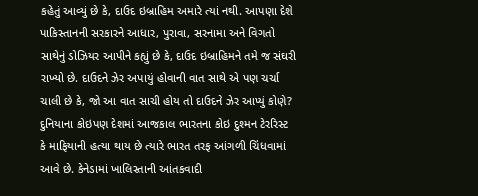કહેતું આવ્યું છે કે, દાઉદ ઇબ્રાહિમ અમારે ત્યાં નથી. આપણા દેશે પાકિસ્તાનની સરકારને આધાર, પુરાવા, સરનામા અને વિગતો સાથેનું ડોઝિયર આપીને કહ્યું છે કે, દાઉદ ઇબ્રાહિમને તમે જ સંઘરી રાખ્યો છે. દાઉદને ઝેર અપાયું હોવાની વાત સાથે એ પણ ચર્ચા ચાલી છે કે, જો આ વાત સાચી હોય તો દાઉદને ઝેર આપ્યું કોણે? દુનિયાના કોઇપણ દેશમાં આજકાલ ભારતના કોઇ દુશ્મન ટેરરિસ્ટ કે માફિયાની હત્યા થાય છે ત્યારે ભારત તરફ આંગળી ચિંધવામાં આવે છે. કેનેડામાં ખાલિસ્તાની આંતકવાદી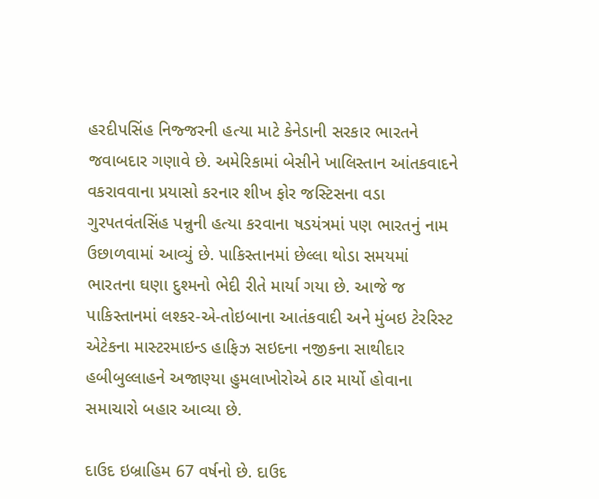હરદીપસિંહ નિજ્જરની હત્યા માટે કેનેડાની સરકાર ભારતને જવાબદાર ગણાવે છે. અમેરિકામાં બેસીને ખાલિસ્તાન આંતકવાદને વકરાવવાના પ્રયાસો કરનાર શીખ ફોર જસ્ટિસના વડા ગુરપતવંતસિંહ પન્નુની હત્યા કરવાના ષડયંત્રમાં પણ ભારતનું નામ ઉછાળવામાં આવ્યું છે. પાકિસ્તાનમાં છેલ્લા થોડા સમયમાં ભારતના ઘણા દુશ્મનો ભેદી રીતે માર્યા ગયા છે. આજે જ પાકિસ્તાનમાં લશ્કર-એ-તોઇબાના આતંકવાદી અને મુંબઇ ટેરરિસ્ટ એટેકના માસ્ટરમાઇન્ડ હાફિઝ સઇદના નજીકના સાથીદાર હબીબુલ્લાહને અજાણ્યા હુમલાખોરોએ ઠાર માર્યો હોવાના સમાચારો બહાર આવ્યા છે.

દાઉદ ઇબ્રાહિમ 67 વર્ષનો છે. દાઉદ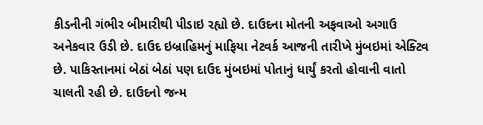કીડનીની ગંભીર બીમારીથી પીડાઇ રહ્યો છે. દાઉદના મોતની અફવાઓ અગાઉ અનેકવાર ઉડી છે. દાઉદ ઇબ્રાહિમનું માફિયા નેટવર્ક આજની તારીખે મુંબઇમાં એક્ટિવ છે. પાકિસ્તાનમાં બેઠાં બેઠાં પણ દાઉદ મુંબઇમાં પોતાનું ધાર્યું કરતો હોવાની વાતો ચાલતી રહી છે. દાઉદનો જન્મ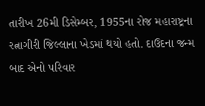તારીખ 26મી ડિસેમ્બર, 1955ના રોજ મહારાષ્ટ્રના રત્નાગીરી જિલ્લાના ખેડમાં થયો હતો. દાઉદના જન્મ બાદ એનો પરિવાર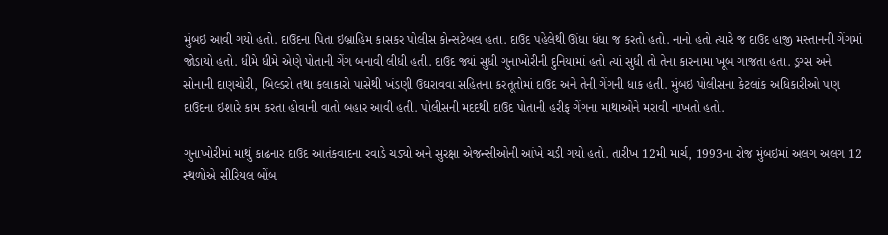મુંબઇ આવી ગયો હતો. દાઉદના પિતા ઇબ્રાહિમ કાસકર પોલીસ કોન્સટેબલ હતા. દાઉદ પહેલેથી ઊંધા ધંધા જ કરતો હતો. નાનો હતો ત્યારે જ દાઉદ હાજી મસ્તાનની ગેંગમાં જોડાયો હતો. ધીમે ધીમે એણે પોતાની ગેંગ બનાવી લીધી હતી. દાઉદ જ્યાં સુધી ગુનાખોરીની દુનિયામાં હતો ત્યાં સુધી તો તેના કારનામા ખૂબ ગાજતા હતા. ડ્રગ્સ અને સોનાની દાણચોરી, બિલ્ડરો તથા કલાકારો પાસેથી ખંડણી ઉઘરાવવા સહિતના કરતૂતોમાં દાઉદ અને તેની ગેંગની ધાક હતી. મુંબઇ પોલીસના કેટલાંક અધિકારીઓ પણ દાઉદના ઇશારે કામ કરતા હોવાની વાતો બહાર આવી હતી. પોલીસની મદદથી દાઉદ પોતાની હરીફ ગેંગના માથાઓને મરાવી નાખતો હતો.

ગુનાખોરીમાં માથું કાઢનાર દાઉદ આતંકવાદના રવાડે ચડ્યો અને સુરક્ષા એજન્સીઓની આંખે ચડી ગયો હતો. તારીખ 12મી માર્ચ, 1993ના રોજ મુંબઇમાં અલગ અલગ 12 સ્થળોએ સીરિયલ બોંબ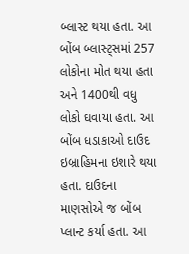બ્લાસ્ટ થયા હતા. આ બોંબ બ્લાસ્ટ્સમાં 257 લોકોના મોત થયા હતા અને 1400થી વધુ લોકો ઘવાયા હતા. આ બોંબ ધડાકાઓ દાઉદ ઇબ્રાહિમના ઇશારે થયા હતા. દાઉદના માણસોએ જ બોંબ પ્લાન્ટ કર્યા હતા. આ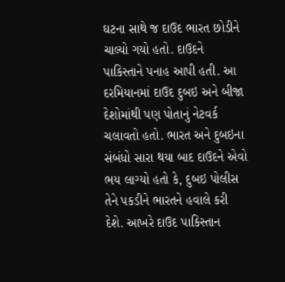ઘટના સાથે જ દાઉદ ભારત છોડીને ચાલ્યો ગયો હતો. દાઉદને પાકિસ્તાને પનાહ આપી હતી. આ દરમિયાનમાં દાઉદ દુબઇ અને બીજા દેશોમાંથી પણ પોતાનું નેટવર્ક ચલાવતો હતો. ભારત અને દુબઇના સંબંધો સારા થયા બાદ દાઉદને એવો ભય લાગ્યો હતો કે, દુબઇ પોલીસ તેને પકડીને ભારતને હવાલે કરી દેશે. આખરે દાઉદ પાકિસ્તાન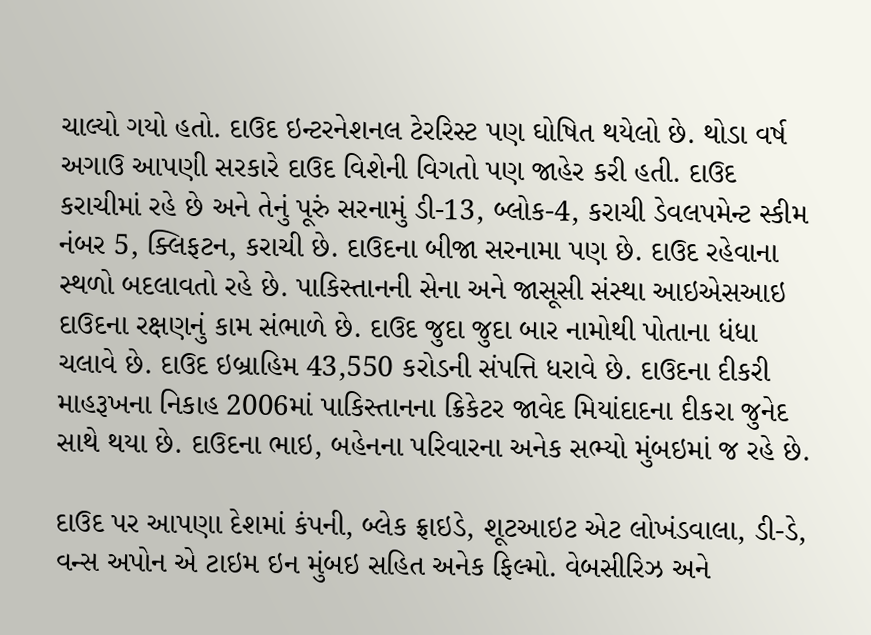ચાલ્યો ગયો હતો. દાઉદ ઇન્ટરનેશનલ ટેરરિસ્ટ પણ ઘોષિત થયેલો છે. થોડા વર્ષ અગાઉ આપણી સરકારે દાઉદ વિશેની વિગતો પણ જાહેર કરી હતી. દાઉદ કરાચીમાં રહે છે અને તેનું પૂરું સરનામું ડી-13, બ્લોક-4, કરાચી ડેવલપમેન્ટ સ્કીમ નંબર 5, ક્લિફટન, કરાચી છે. દાઉદના બીજા સરનામા પણ છે. દાઉદ રહેવાના સ્થળો બદલાવતો રહે છે. પાકિસ્તાનની સેના અને જાસૂસી સંસ્થા આઇએસઆઇ દાઉદના રક્ષણનું કામ સંભાળે છે. દાઉદ જુદા જુદા બાર નામોથી પોતાના ધંધા ચલાવે છે. દાઉદ ઇબ્રાહિમ 43,550 કરોડની સંપત્તિ ધરાવે છે. દાઉદના દીકરી માહરૂખના નિકાહ 2006માં પાકિસ્તાનના ક્રિકેટર જાવેદ મિયાંદાદના દીકરા જુનેદ સાથે થયા છે. દાઉદના ભાઇ, બહેનના પરિવારના અનેક સભ્યો મુંબઇમાં જ રહે છે.

દાઉદ પર આપણા દેશમાં કંપની, બ્લેક ફ્રાઇડે, શૂટઆઇટ એટ લોખંડવાલા, ડી-ડે, વન્સ અપોન એ ટાઇમ ઇન મુંબઇ સહિત અનેક ફિલ્મો. વેબસીરિઝ અને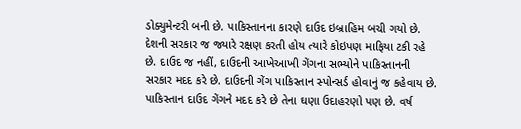ડોક્યુમેન્ટરી બની છે. પાકિસ્તાનના કારણે દાઉદ ઇબ્રાહિમ બચી ગયો છે. દેશની સરકાર જ જ્યારે રક્ષણ કરતી હોય ત્યારે કોઇપણ માફિયા ટકી રહે છે. દાઉદ જ નહીં, દાઉદની આખેઆખી ગેંગના સભ્યોને પાકિસ્તાનની સરકાર મદદ કરે છે. દાઉદની ગેંગ પાકિસ્તાન સ્પોન્સર્ડ હોવાનું જ કહેવાય છે. પાકિસ્તાન દાઉદ ગેંગને મદદ કરે છે તેના ઘણા ઉદાહરણો પણ છે. વર્ષ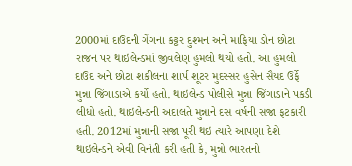2000માં દાઉદની ગેંગના કટ્ટર દુશ્મન અને માફિયા ડોન છોટા રાજન પર થાઇલેન્ડમાં જીવલેણ હુમલો થયો હતો. આ હુમલો દાઉદ અને છોટા શકીલના શાર્પ શૂટર મુદસ્સર હુસેન સૈયદ ઉર્ફે મુન્ના જિંગાડાએ કર્યો હતો. થાઇલેન્ડ પોલીસે મુન્ના જિંગાડાને પકડી લીધો હતો. થાઇલેન્ડની અદાલતે મુન્નાને દસ વર્ષની સજા ફટકારી હતી. 2012માં મુન્નાની સજા પૂરી થઇ ત્યારે આપણા દેશે થાઇલેન્ડને એવી વિનંતી કરી હતી કે, મુન્નો ભારતનો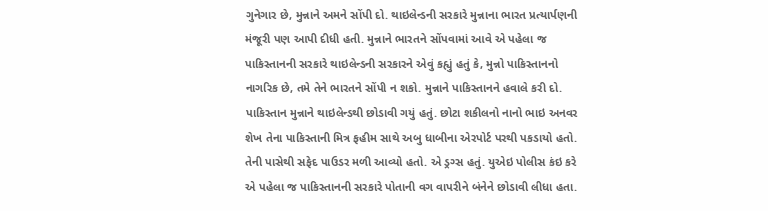ગુનેગાર છે, મુન્નાને અમને સોંપી દો. થાઇલેન્ડની સરકારે મુન્નાના ભારત પ્રત્યાર્પણની મંજૂરી પણ આપી દીધી હતી. મુન્નાને ભારતને સોંપવામાં આવે એ પહેલા જ પાકિસ્તાનની સરકારે થાઇલેન્ડની સરકારને એવું કહ્યું હતું કે, મુન્નો પાકિસ્તાનનો નાગરિક છે, તમે તેને ભારતને સોંપી ન શકો. મુન્નાને પાકિસ્તાનને હવાલે કરી દો. પાકિસ્તાન મુન્નાને થાઇલેન્ડથી છોડાવી ગયું હતું. છોટા શકીલનો નાનો ભાઇ અનવર શેખ તેના પાકિસ્તાની મિત્ર ફહીમ સાથે અબુ ધાબીના એરપોર્ટ પરથી પકડાયો હતો. તેની પાસેથી સફેદ પાઉડર મળી આવ્યો હતો. એ ડ્રગ્સ હતું. યુએઇ પોલીસ કંઇ કરે એ પહેલા જ પાકિસ્તાનની સરકારે પોતાની વગ વાપરીને બંનેને છોડાવી લીધા હતા.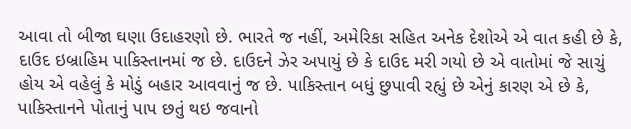આવા તો બીજા ઘણા ઉદાહરણો છે. ભારતે જ નહીં, અમેરિકા સહિત અનેક દેશોએ એ વાત કહી છે કે, દાઉદ ઇબ્રાહિમ પાકિસ્તાનમાં જ છે. દાઉદને ઝેર અપાયું છે કે દાઉદ મરી ગયો છે એ વાતોમાં જે સાચું હોય એ વહેલું કે મોડું બહાર આવવાનું જ છે. પાકિસ્તાન બધું છુપાવી રહ્યું છે એનું કારણ એ છે કે, પાકિસ્તાનને પોતાનું પાપ છતું થઇ જવાનો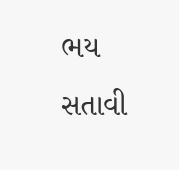ભય સતાવી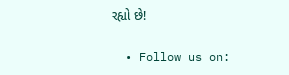રહ્યો છે!

  • Follow us on: